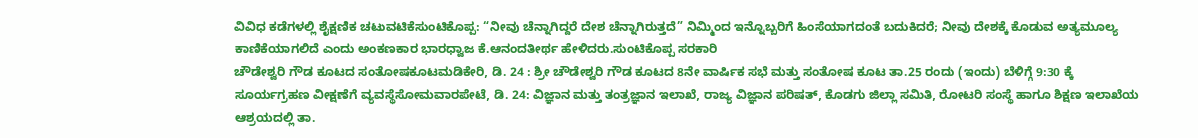ವಿವಿಧ ಕಡೆಗಳಲ್ಲಿ ಶೈಕ್ಷಣಿಕ ಚಟುವಟಿಕೆಸುಂಟಿಕೊಪ್ಪ: “ನೀವು ಚೆನ್ನಾಗಿದ್ದರೆ ದೇಶ ಚೆನ್ನಾಗಿರುತ್ತದೆ” ನಿಮ್ಮಿಂದ ಇನ್ನೊಬ್ಬರಿಗೆ ಹಿಂಸೆಯಾಗದಂತೆ ಬದುಕಿದರೆ; ನೀವು ದೇಶಕ್ಕೆ ಕೊಡುವ ಅತ್ಯಮೂಲ್ಯ ಕಾಣಿಕೆಯಾಗಲಿದೆ ಎಂದು ಅಂಕಣಕಾರ ಭಾರಧ್ವಾಜ ಕೆ.ಆನಂದತೀರ್ಥ ಹೇಳಿದರು.ಸುಂಟಿಕೊಪ್ಪ ಸರಕಾರಿ
ಚೌಡೇಶ್ವರಿ ಗೌಡ ಕೂಟದ ಸಂತೋಷಕೂಟಮಡಿಕೇರಿ, ಡಿ. 24 : ಶ್ರೀ ಚೌಡೇಶ್ವರಿ ಗೌಡ ಕೂಟದ 8ನೇ ವಾರ್ಷಿಕ ಸಭೆ ಮತ್ತು ಸಂತೋಷ ಕೂಟ ತಾ.25 ರಂದು (ಇಂದು) ಬೆಳಿಗ್ಗೆ 9:30 ಕ್ಕೆ
ಸೂರ್ಯಗ್ರಹಣ ವೀಕ್ಷಣೆಗೆ ವ್ಯವಸ್ಥೆಸೋಮವಾರಪೇಟೆ, ಡಿ. 24: ವಿಜ್ಞಾನ ಮತ್ತು ತಂತ್ರಜ್ಞಾನ ಇಲಾಖೆ, ರಾಜ್ಯ ವಿಜ್ಞಾನ ಪರಿಷತ್, ಕೊಡಗು ಜಿಲ್ಲಾ ಸಮಿತಿ, ರೋಟರಿ ಸಂಸ್ಥೆ ಹಾಗೂ ಶಿಕ್ಷಣ ಇಲಾಖೆಯ ಆಶ್ರಯದಲ್ಲಿ ತಾ.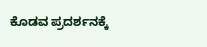ಕೊಡವ ಪ್ರದರ್ಶನಕ್ಕೆ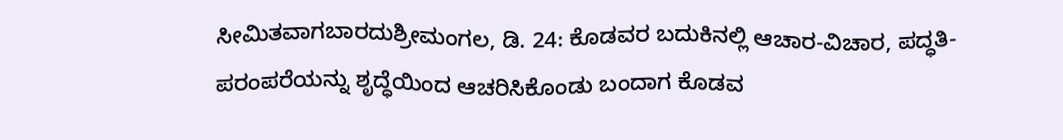ಸೀಮಿತವಾಗಬಾರದುಶ್ರೀಮಂಗಲ, ಡಿ. 24: ಕೊಡವರ ಬದುಕಿನಲ್ಲಿ ಆಚಾರ-ವಿಚಾರ, ಪದ್ಧತಿ-ಪರಂಪರೆಯನ್ನು ಶೃದ್ಧೆಯಿಂದ ಆಚರಿಸಿಕೊಂಡು ಬಂದಾಗ ಕೊಡವ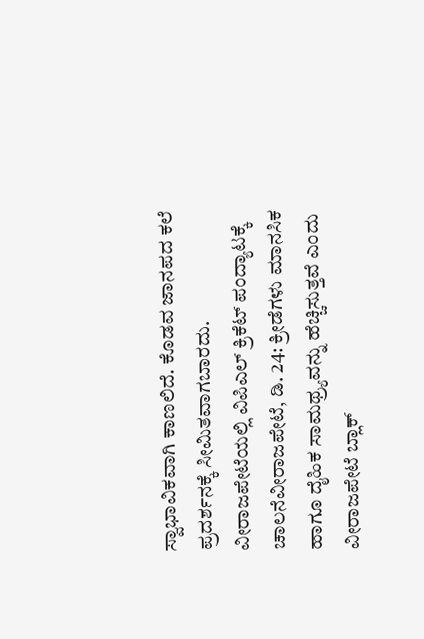ಸ್ವಾಭಾವಿಕವಾಗಿ ಕಾಣಲಿದೆ. ಕೊಡವ ಜಾನಪದ ಕಲೆ ಪ್ರದರ್ಶನಕ್ಕೆ ಸೀಮಿತವಾಗಬಾರದು.
ವೀರಾಜಪೇಟೆಯಲ್ಲಿ ವಿಪಿಎಲ್ ಕ್ರಿಕೆಟ್ ಪಂದ್ಯಾಟಕ್ಕೆ ಚಾಲನೆವೀರಾಜಪೇಟೆ, ಡಿ. 24: ಕ್ರೀಡೆಗಳು ಮಾನಸಿಕ ಹಾಗೂ ದೈಹಿಕ ಸಾಮಥ್ರ್ಯವನ್ನು ಹೆಚ್ಚಿಸುತ್ತವೆ ಎಂದು ವೀರಾಜಪೇಟೆ ಬ್ಲಾಕ್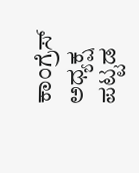ಕಾಂಗ್ರೆಸ್ ಅಧ್ಯಕ್ಷ ಪಟ್ಟಡ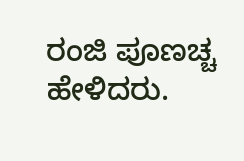ರಂಜಿ ಪೂಣಚ್ಚ ಹೇಳಿದರು.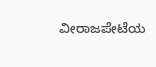ವೀರಾಜಪೇಟೆಯ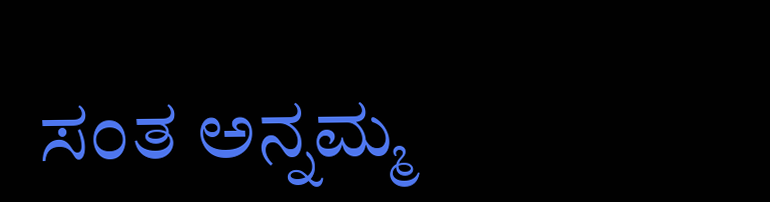ಸಂತ ಅನ್ನಮ್ಮ